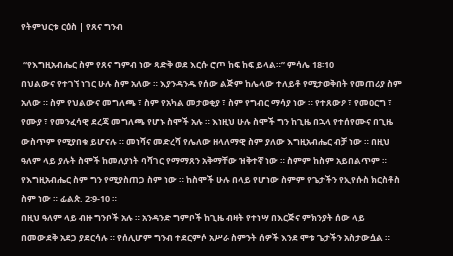የትምህርቱ ርዕስ | የጸና ግንብ

 “የእግዚአብሔር ስም የጸና ግምብ ነው ጻድቅ ወደ እርሱ ሮጦ ከፍ ከፍ ይላል።” ምሳሌ 18፡10
በህልውና የተገኘ ነገር ሁሉ ስም አለው ። እያንዳንዱ የሰው ልጅም ከሌላው ተለይቶ የሚታወቅበት የመጠሪያ ስም አለው ። ስም የህልውና መግለጫ ፣ ስም የአካል መታወቂያ ፣ ስም የግብር ማሳያ ነው ። የተጸውዖ ፣ የመዐርግ ፣ የሙያ ፣ የመንፈሳዊ ደረጃ መግለጫ የሆኑ ስሞች አሉ ። እነዚህ ሁሉ ስሞች ግን ከጊዜ በኋላ የተሰየሙና በጊዜ ውስጥም የሚያበቁ ይሆናሉ ። መነሻና መድረሻ የሌለው ዘላለማዊ ስም ያለው እግዚአብሔር ብቻ ነው ። በዚህ ዓለም ላይ ያሉት ስሞች ከመለያነት ባሻገር የማማጸን አቅማቸው ዝቅተኛ ነው ። ስምም ከስም አይበልጥም ። የእግዚአብሔር ስም ግን የሚያስጠጋ ስም ነው ። ከስሞች ሁሉ በላይ የሆነው ስምም የጌታችን የኢየሱስ ክርስቶስ ስም ነው ። ፊልጵ. 2፡9-10 ።
በዚህ ዓለም ላይ ብዙ ግንቦች አሉ ። አንዳንድ ግምቦች ከጊዜ ብዛት የተነሣ በእርጅና ምክንያት ሰው ላይ በመውደቅ አደጋ ያደርሳሉ ። የሰሊሆም ግንብ ተደርምሶ አሥራ ስምንት ሰዎች እንደ ሞቱ ጌታችን አስታውሷል ።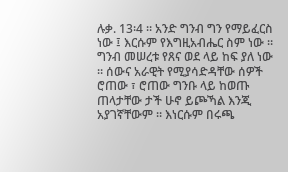ሉቃ. 13፡4 ። አንድ ግንብ ግን የማይፈርስ ነው ፤ እርሱም የእግዚአብሔር ስም ነው ። ግንብ መሠረቱ የጸና ወደ ላይ ከፍ ያለ ነው ። ሰውና አራዊት የሚያሳድዳቸው ሰዎች ሮጠው ፣ ሮጠው ግንቡ ላይ ከወጡ ጠላታቸው ታች ሁኖ ይጮኻል እንጂ አያገኛቸውም ። እነርሱም በሩጫ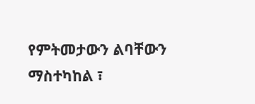የምትመታውን ልባቸውን ማስተካከል ፣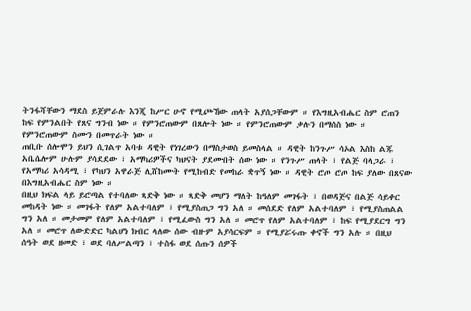ትንፋሻቸውን ማደስ ይጀምራሉ እንጂ ከሥር ሁኖ የሚጮኸው ጠላት አያሰጋቸውም ። የእግዚአብሔር ስም ሮጠን ከፍ የምንልበት የጸና ግንብ ነው ። የምንሮጠውም በጸሎት ነው ። የምንሮጠውም ቃሉን በማሰስ ነው ። የምንሮጠውም ስሙን በመጥራት ነው ።
ጠቢቡ ሰሎሞን ይህን ሲገልጥ አባቱ ዳዊት የነገረውን በማስታወስ ይመስላል ። ዳዊት ከንጉሥ ሳኦል እስከ ልጁ አቤሴሎም ሁሉም ያሳደደው ፣ አማካሪዎችና ካህናት ያደሙበት ሰው ነው ። የንጉሥ ጠላት ፣ የልጅ ባላጋራ ፣ የአማካሪ አሳዳሚ ፣ የካህን አዋራጅ ሊሸከሙት የሚከብድ የመከራ ቋጥኝ ነው ። ዳዊት ሮጦ ሮጦ ከፍ ያለው በጸናው በእግዚአብሔር ስም ነው ።
በዚህ ክፍል ላይ ይሮጣል የተባለው ጻድቅ ነው ። ጻድቅ መሆን ማለት ከዓለም መገፋት ፣ በወዳጅና በልጅ ሳይቀር መከዳት ነው ። መገፋት የለም አልተባለም ፣ የሚያስጠጋ ግን አለ ። መሰደድ የለም አልተባለም ፣ የሚያስጠልል ግን አለ ። መታመም የለም አልተባለም ፣ የሚፈውስ ግን አለ ። መሮጥ የለም አልተባለም ፣ ከፍ የሚያደርግ ግን አለ ። መሮጥ ለውድድር ካልሆነ ክብር ላለው ሰው ብዙም አያሳርፍም ። የሚያሯሩጡ ቀኖች ግን አሉ ። በዚህ ሰዓት ወደ ዘመድ ፣ ወደ ባለሥልጣን ፣ ተስፋ ወደ ሰጡን ሰዎች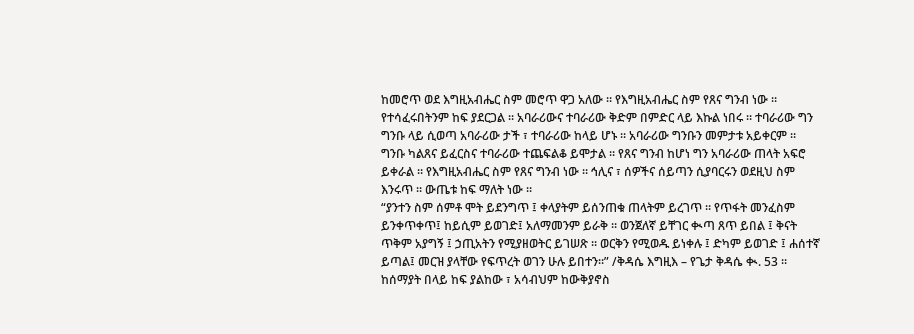ከመሮጥ ወደ እግዚአብሔር ስም መሮጥ ዋጋ አለው ። የእግዚአብሔር ስም የጸና ግንብ ነው ። የተሳፈሩበትንም ከፍ ያደርጋል ። አባራሪውና ተባራሪው ቅድም በምድር ላይ እኩል ነበሩ ። ተባራሪው ግን ግንቡ ላይ ሲወጣ አባራሪው ታች ፣ ተባራሪው ከላይ ሆኑ ። አባራሪው ግንቡን መምታቱ አይቀርም ። ግንቡ ካልጸና ይፈርስና ተባራሪው ተጨፍልቆ ይሞታል ። የጸና ግንብ ከሆነ ግን አባራሪው ጠላት አፍሮ ይቀራል ። የእግዚአብሔር ስም የጸና ግንብ ነው ። ኅሊና ፣ ሰዎችና ሰይጣን ሲያባርሩን ወደዚህ ስም እንሩጥ ። ውጤቱ ከፍ ማለት ነው ።
“ያንተን ስም ሰምቶ ሞት ይደንግጥ ፤ ቀላያትም ይሰንጠቁ ጠላትም ይረገጥ ። የጥፋት መንፈስም ይንቀጥቀጥ፤ ከይሲም ይወገድ፤ አለማመንም ይራቅ ። ወንጀለኛ ይቸገር ቊጣ ጸጥ ይበል ፤ ቅናት ጥቅም አያግኝ ፤ ኃጢአትን የሚያዘወትር ይገሠጽ ። ወርቅን የሚወዱ ይነቀሉ ፤ ድካም ይወገድ ፤ ሐሰተኛ ይጣል፤ መርዝ ያላቸው የፍጥረት ወገን ሁሉ ይበተን።” /ቅዳሴ እግዚእ – የጌታ ቅዳሴ ቊ. 53 ።
ከሰማያት በላይ ከፍ ያልከው ፣ አሳብህም ከውቅያኖስ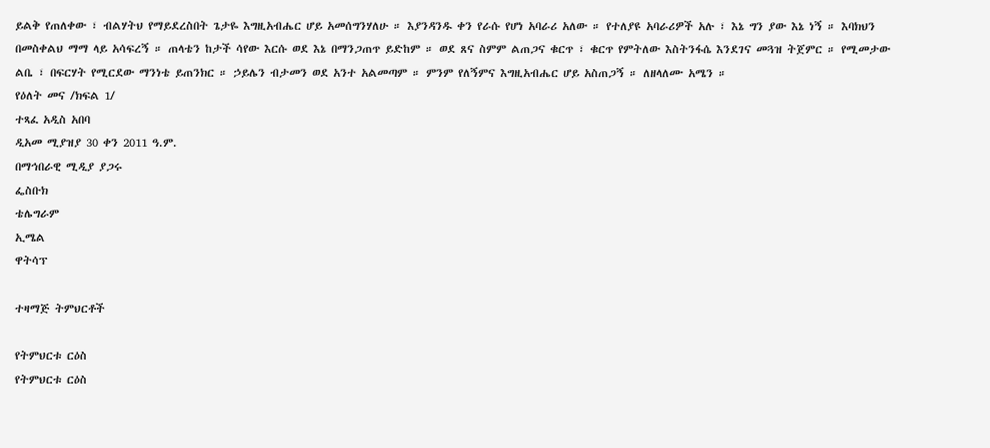ይልቅ የጠለቀው ፣ ብልሃትህ የማይደረስበት ጌታዬ እግዚአብሔር ሆይ አመሰግንሃለሁ ። እያንዳንዱ ቀን የራሱ የሆነ አባራሪ አለው ። የተለያዩ አባራሪዎች አሉ ፣ እኔ ግን ያው እኔ ነኝ ። እባክህን በመስቀልህ ማማ ላይ አሳፍረኝ ። ጠላቴን ከታች ሳየው እርሱ ወደ እኔ በማንጋጠጥ ይድከም ። ወደ ጸና ስምም ልጠጋና ቁርጥ ፣ ቁርጥ የምትለው እስትንፋሴ እንደገና መጓዝ ትጀምር ። የሚመታው ልቤ ፣ በፍርሃት የሚርደው ማንነቴ ይጠንክር ። ኃይሌን ብታመን ወደ አንተ አልመጣም ። ምንም የለኝምና እግዚአብሔር ሆይ አስጠጋኝ ። ለዘላለሙ አሜን ።
የዕለት መና /ክፍል 1/
ተጻፈ አዲስ አበባ
ዲአመ ሚያዝያ 30 ቀን 2011 ዓ.ም.
በማኅበራዊ ሚዲያ ያጋሩ
ፌስቡክ
ቴሌግራም
ኢሜል
ዋትሳፕ

ተዛማጅ ትምህርቶች

የትምህርቱ ርዕስ
የትምህርቱ ርዕስ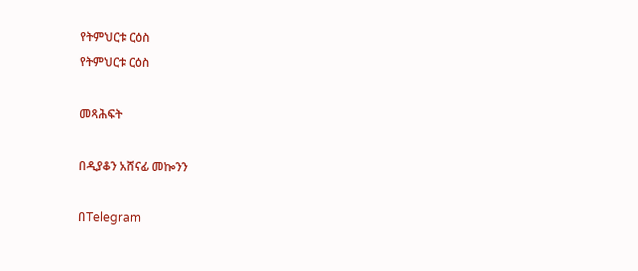የትምህርቱ ርዕስ
የትምህርቱ ርዕስ

መጻሕፍት

በዲያቆን አሸናፊ መኰንን

በTelegram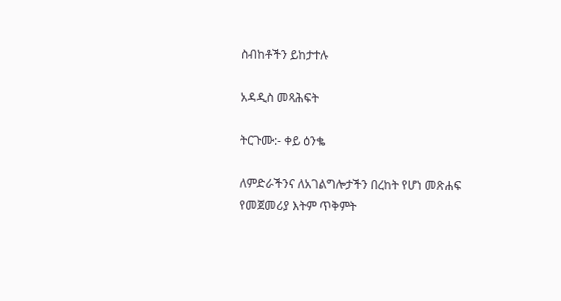ስብከቶችን ይከታተሉ

አዳዲስ መጻሕፍት

ትርጉሙ:- ቀይ ዕንቈ

ለምድራችንና ለአገልግሎታችን በረከት የሆነ መጽሐፍ
የመጀመሪያ እትም ጥቅምት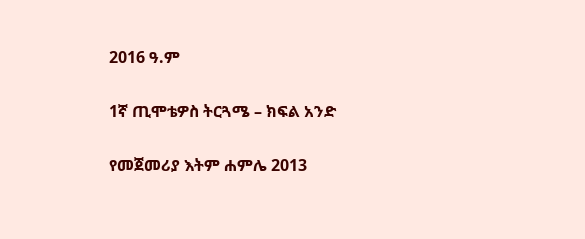2016 ዓ.ም

1ኛ ጢሞቴዎስ ትርጓሜ – ክፍል አንድ

የመጀመሪያ እትም ሐምሌ 2013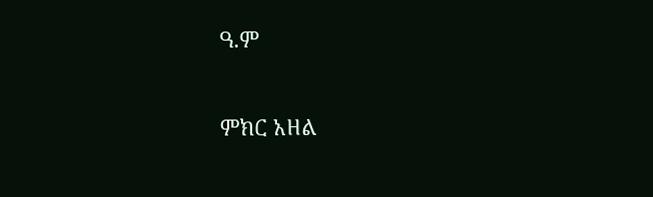ዓ.ም

ምክር አዘል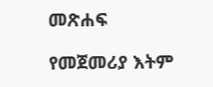መጽሐፍ

የመጀመሪያ እትም